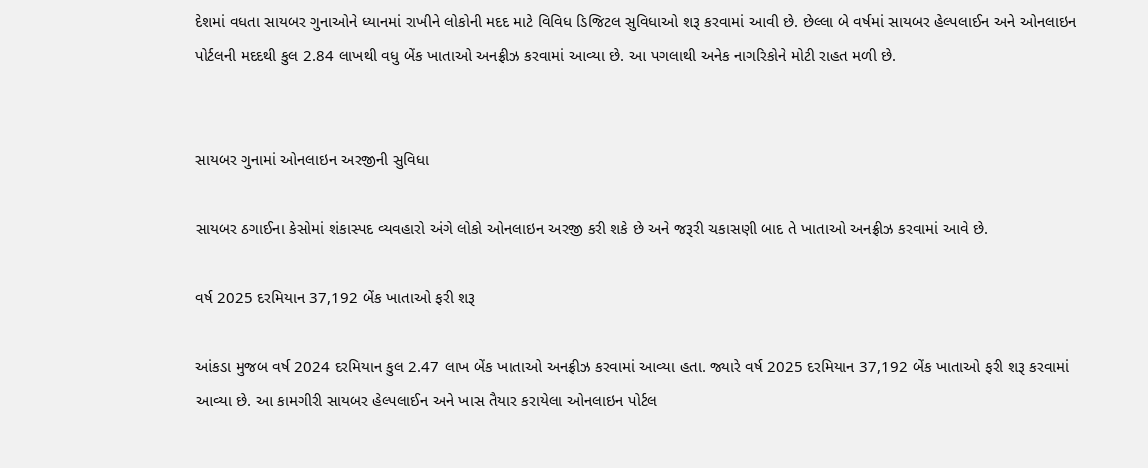દેશમાં વધતા સાયબર ગુનાઓને ધ્યાનમાં રાખીને લોકોની મદદ માટે વિવિધ ડિજિટલ સુવિધાઓ શરૂ કરવામાં આવી છે. છેલ્લા બે વર્ષમાં સાયબર હેલ્પલાઈન અને ઓનલાઇન પોર્ટલની મદદથી કુલ 2.84 લાખથી વધુ બેંક ખાતાઓ અનફ્રીઝ કરવામાં આવ્યા છે. આ પગલાથી અનેક નાગરિકોને મોટી રાહત મળી છે.


સાયબર ગુનામાં ઓનલાઇન અરજીની સુવિધા

સાયબર ઠગાઈના કેસોમાં શંકાસ્પદ વ્યવહારો અંગે લોકો ઓનલાઇન અરજી કરી શકે છે અને જરૂરી ચકાસણી બાદ તે ખાતાઓ અનફ્રીઝ કરવામાં આવે છે.

વર્ષ 2025 દરમિયાન 37,192 બેંક ખાતાઓ ફરી શરૂ

આંકડા મુજબ વર્ષ 2024 દરમિયાન કુલ 2.47 લાખ બેંક ખાતાઓ અનફ્રીઝ કરવામાં આવ્યા હતા. જ્યારે વર્ષ 2025 દરમિયાન 37,192 બેંક ખાતાઓ ફરી શરૂ કરવામાં આવ્યા છે. આ કામગીરી સાયબર હેલ્પલાઈન અને ખાસ તૈયાર કરાયેલા ઓનલાઇન પોર્ટલ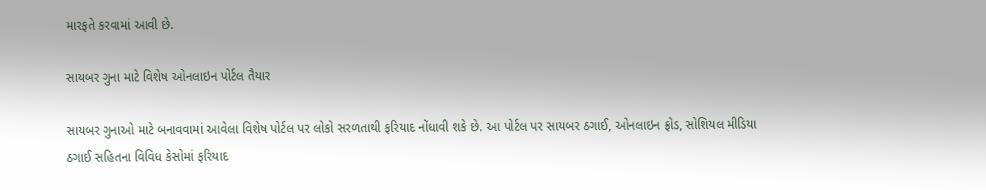મારફતે કરવામાં આવી છે.

સાયબર ગુના માટે વિશેષ ઓનલાઇન પોર્ટલ તૈયાર

સાયબર ગુનાઓ માટે બનાવવામાં આવેલા વિશેષ પોર્ટલ પર લોકો સરળતાથી ફરિયાદ નોંધાવી શકે છે. આ પોર્ટલ પર સાયબર ઠગાઈ, ઓનલાઇન ફ્રોડ, સોશિયલ મીડિયા ઠગાઈ સહિતના વિવિધ કેસોમાં ફરિયાદ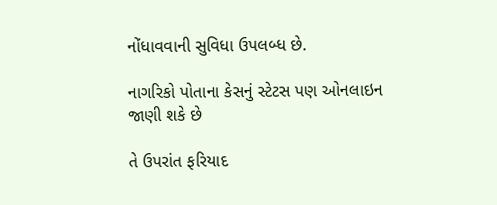નોંધાવવાની સુવિધા ઉપલબ્ધ છે.

નાગરિકો પોતાના કેસનું સ્ટેટસ પણ ઓનલાઇન જાણી શકે છે

તે ઉપરાંત ફરિયાદ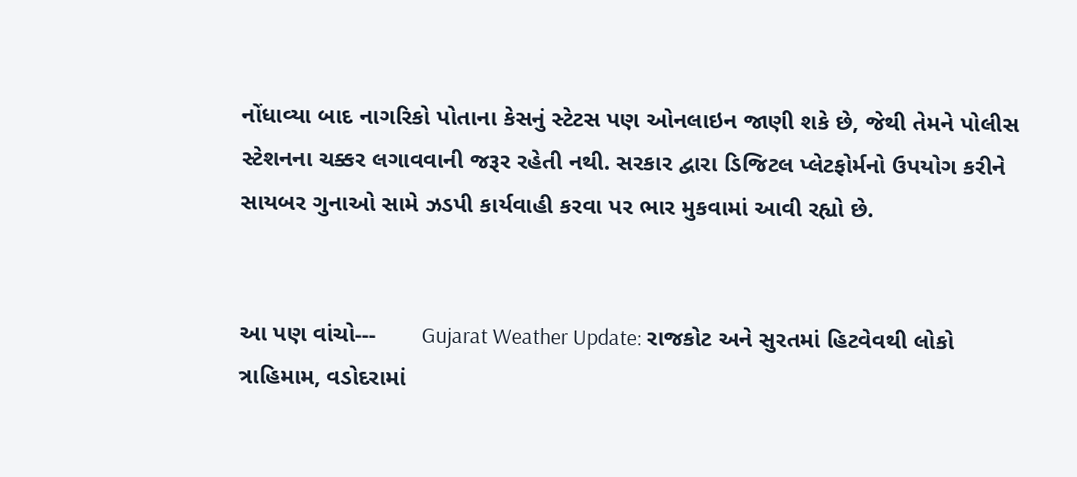નોંધાવ્યા બાદ નાગરિકો પોતાના કેસનું સ્ટેટસ પણ ઓનલાઇન જાણી શકે છે, જેથી તેમને પોલીસ સ્ટેશનના ચક્કર લગાવવાની જરૂર રહેતી નથી. સરકાર દ્વારા ડિજિટલ પ્લેટફોર્મનો ઉપયોગ કરીને સાયબર ગુનાઓ સામે ઝડપી કાર્યવાહી કરવા પર ભાર મુકવામાં આવી રહ્યો છે.


આ પણ વાંચો---       Gujarat Weather Update: રાજકોટ અને સુરતમાં હિટવેવથી લોકો ત્રાહિમામ, વડોદરામાં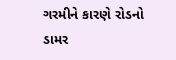ગરમીને કારણે રોડનો ડામર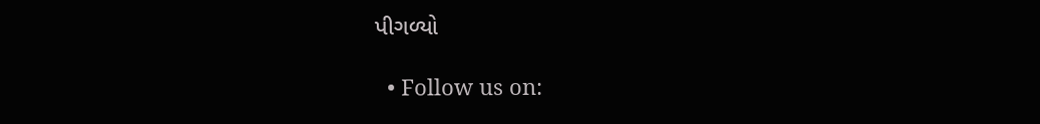પીગળ્યો

  • Follow us on: